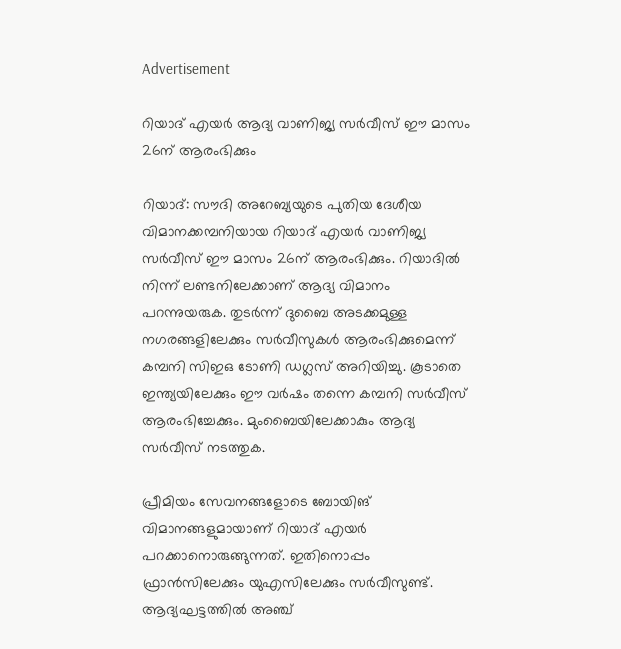Advertisement

റിയാദ് എയർ ആദ്യ വാണിജ്യ സർവീസ് ഈ മാസം 26ന് ആരംഭിക്കും

റിയാദ്: സൗദി അറേബ്യയുടെ പുതിയ ദേശീയ വിമാനക്കമ്പനിയായ റിയാദ് എയർ വാണിജ്യ സർവീസ് ഈ മാസം 26ന് ആരംഭിക്കും. റിയാദിൽ നിന്ന് ലണ്ടനിലേക്കാണ് ആദ്യ വിമാനം പറന്നുയരുക. തുടർന്ന് ദുബൈ അടക്കമുള്ള നഗരങ്ങളിലേക്കും സർവീസുകൾ ആരംഭിക്കുമെന്ന് കമ്പനി സിഇഒ ടോണി ഡഗ്ലസ് അറിയിച്ചു. കൂടാതെ ഇന്ത്യയിലേക്കും ഈ വർഷം തന്നെ കമ്പനി സർവീസ് ആരംഭിച്ചേക്കും. മുംബൈയിലേക്കാകും ആദ്യ സർവീസ് നടത്തുക.

പ്രീമിയം സേവനങ്ങളോടെ ബോയിങ് വിമാനങ്ങളുമായാണ് റിയാദ് എയർ പറക്കാനൊരുങ്ങുന്നത്. ഇതിനൊപ്പം ഫ്രാൻസിലേക്കും യുഎസിലേക്കും സർവീസുണ്ട്. ആദ്യഘട്ടത്തിൽ അഞ്ച്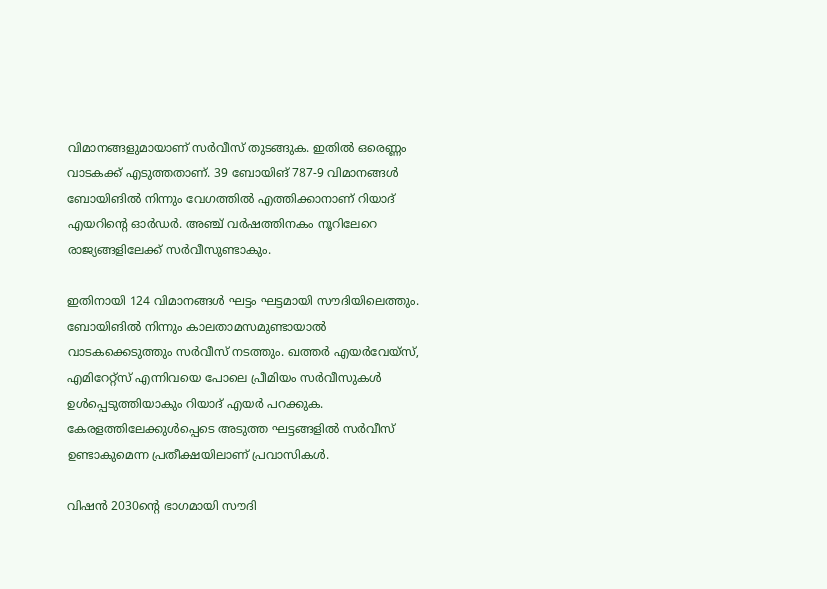വിമാനങ്ങളുമായാണ് സർവീസ് തുടങ്ങുക. ഇതിൽ ഒരെണ്ണം വാടകക്ക് എടുത്തതാണ്. 39 ബോയിങ് 787-9 വിമാനങ്ങൾ ബോയിങിൽ നിന്നും വേഗത്തിൽ എത്തിക്കാനാണ് റിയാദ് എയറിന്റെ ഓർഡർ. അഞ്ച് വർഷത്തിനകം നൂറിലേറെ രാജ്യങ്ങളിലേക്ക് സർവീസുണ്ടാകും.

ഇതിനായി 124 വിമാനങ്ങൾ ഘട്ടം ഘട്ടമായി സൗദിയിലെത്തും. ബോയിങിൽ നിന്നും കാലതാമസമുണ്ടായാൽ വാടകക്കെടുത്തും സർവീസ് നടത്തും. ഖത്തർ എയർവേയ്‌സ്, എമിറേറ്റ്‌സ് എന്നിവയെ പോലെ പ്രീമിയം സർവീസുകൾ ഉൾപ്പെടുത്തിയാകും റിയാദ് എയർ പറക്കുക. കേരളത്തിലേക്കുൾപ്പെടെ അടുത്ത ഘട്ടങ്ങളിൽ സർവീസ് ഉണ്ടാകുമെന്ന പ്രതീക്ഷയിലാണ് പ്രവാസികൾ.

വിഷൻ 2030ന്റെ ഭാഗമായി സൗദി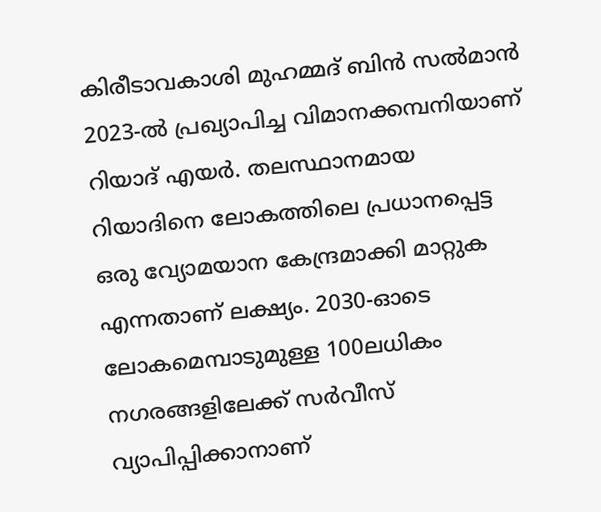കിരീടാവകാശി മുഹമ്മദ് ബിൻ സൽമാൻ 2023-ൽ പ്രഖ്യാപിച്ച വിമാനക്കമ്പനിയാണ് റിയാദ് എയർ. തലസ്ഥാനമായ റിയാദിനെ ലോകത്തിലെ പ്രധാനപ്പെട്ട ഒരു വ്യോമയാന കേന്ദ്രമാക്കി മാറ്റുക എന്നതാണ് ലക്ഷ്യം. 2030-ഓടെ ലോകമെമ്പാടുമുള്ള 100ലധികം നഗരങ്ങളിലേക്ക് സർവീസ് വ്യാപിപ്പിക്കാനാണ്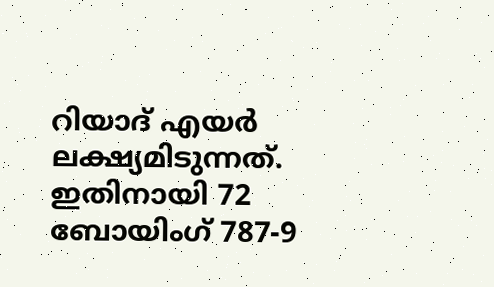റിയാദ് എയർ ലക്ഷ്യമിടുന്നത്. ഇതിനായി 72 ബോയിംഗ് 787-9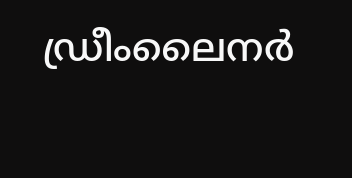ഡ്രീംലൈനർ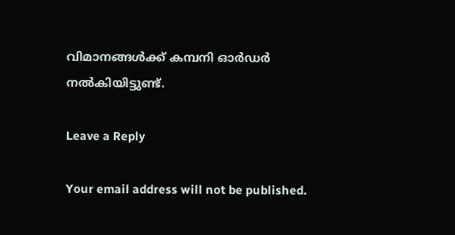വിമാനങ്ങൾക്ക് കമ്പനി ഓർഡർ നൽകിയിട്ടുണ്ട്.

Leave a Reply

Your email address will not be published.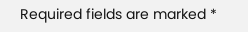Required fields are marked *